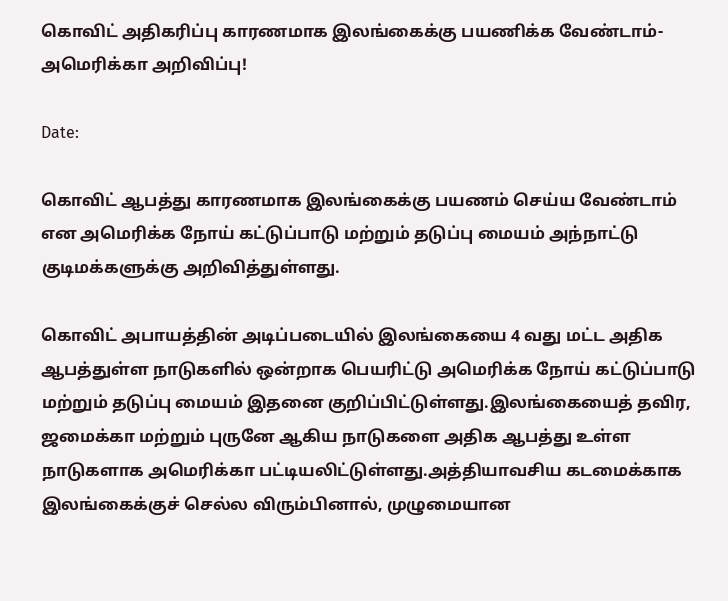கொவிட் அதிகரிப்பு காரணமாக இலங்கைக்கு பயணிக்க வேண்டாம்- அமெரிக்கா அறிவிப்பு!

Date:

கொவிட் ஆபத்து காரணமாக இலங்கைக்கு பயணம் செய்ய வேண்டாம் என அமெரிக்க நோய் கட்டுப்பாடு மற்றும் தடுப்பு மையம் அந்நாட்டு குடிமக்களுக்கு அறிவித்துள்ளது.

கொவிட் அபாயத்தின் அடிப்படையில் இலங்கையை 4 வது மட்ட அதிக ஆபத்துள்ள நாடுகளில் ஒன்றாக பெயரிட்டு அமெரிக்க நோய் கட்டுப்பாடு மற்றும் தடுப்பு மையம் இதனை குறிப்பிட்டுள்ளது.இலங்கையைத் தவிர, ஜமைக்கா மற்றும் புருனே ஆகிய நாடுகளை அதிக ஆபத்து உள்ள நாடுகளாக அமெரிக்கா பட்டியலிட்டுள்ளது.அத்தியாவசிய கடமைக்காக இலங்கைக்குச் செல்ல விரும்பினால், முழுமையான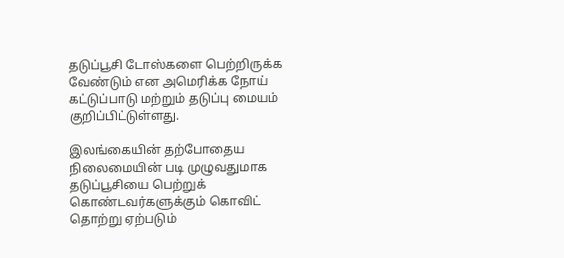தடுப்பூசி டோஸ்களை பெற்றிருக்க வேண்டும் என அமெரிக்க நோய் கட்டுப்பாடு மற்றும் தடுப்பு மையம் குறிப்பிட்டுள்ளது.

இலங்கையின் தற்போதைய நிலைமையின் படி முழுவதுமாக தடுப்பூசியை பெற்றுக் கொண்டவர்களுக்கும் கொவிட் தொற்று ஏற்படும்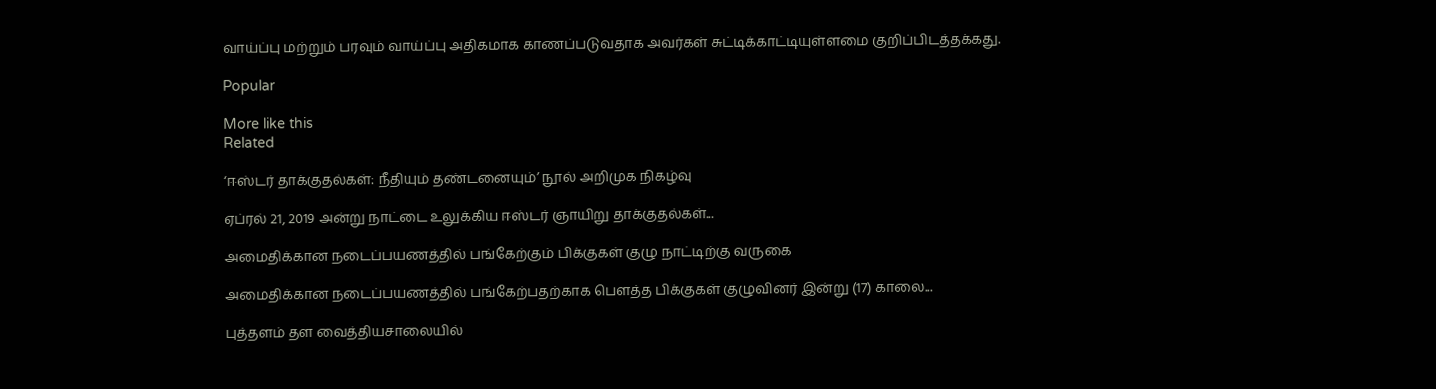வாய்ப்பு மற்றும் பரவும் வாய்ப்பு அதிகமாக காணப்படுவதாக அவர்கள் சுட்டிக்காட்டியுள்ளமை குறிப்பிடத்தக்கது.

Popular

More like this
Related

‘ஈஸ்டர் தாக்குதல்கள்: நீதியும் தண்டனையும்’ நூல் அறிமுக நிகழ்வு

ஏப்ரல் 21, 2019 அன்று நாட்டை உலுக்கிய ஈஸ்டர் ஞாயிறு தாக்குதல்கள்...

அமைதிக்கான நடைப்பயணத்தில் பங்கேற்கும் பிக்குகள் குழு நாட்டிற்கு வருகை

அமைதிக்கான நடைப்பயணத்தில் பங்கேற்பதற்காக பௌத்த பிக்குகள் குழுவினர் இன்று (17) காலை...

புத்தளம் தள வைத்தியசாலையில்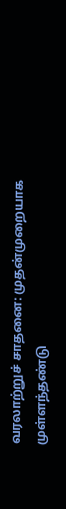வரலாற்றுச் சாதனை: முதன்முறையாக முள்ளந்தண்டு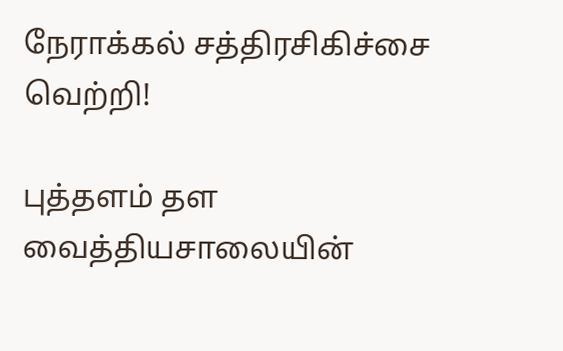நேராக்கல் சத்திரசிகிச்சை வெற்றி!

புத்தளம் தள வைத்தியசாலையின்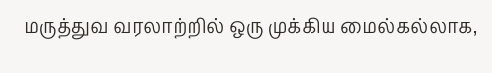மருத்துவ வரலாற்றில் ஒரு முக்கிய மைல்கல்லாக,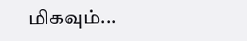மிகவும்...